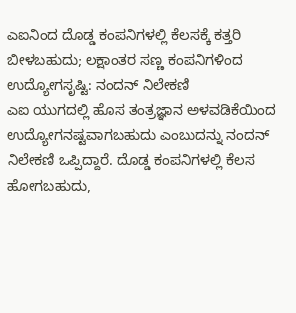ಎಐನಿಂದ ದೊಡ್ಡ ಕಂಪನಿಗಳಲ್ಲಿ ಕೆಲಸಕ್ಕೆ ಕತ್ತರಿ ಬೀಳಬಹುದು; ಲಕ್ಷಾಂತರ ಸಣ್ಣ ಕಂಪನಿಗಳಿಂದ ಉದ್ಯೋಗಸೃಷ್ಟಿ: ನಂದನ್ ನಿಲೇಕಣಿ
ಎಐ ಯುಗದಲ್ಲಿ ಹೊಸ ತಂತ್ರಜ್ಞಾನ ಅಳವಡಿಕೆಯಿಂದ ಉದ್ಯೋಗನಷ್ಟವಾಗಬಹುದು ಎಂಬುದನ್ನು ನಂದನ್ ನಿಲೇಕಣಿ ಒಪ್ಪಿದ್ದಾರೆ. ದೊಡ್ಡ ಕಂಪನಿಗಳಲ್ಲಿ ಕೆಲಸ ಹೋಗಬಹುದು,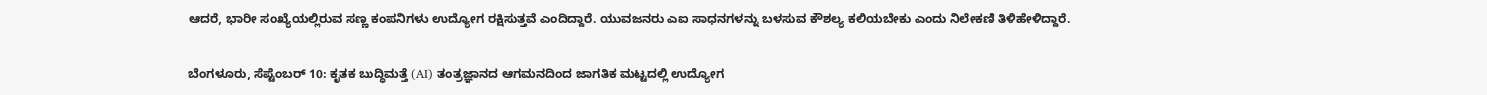ಆದರೆ, ಭಾರೀ ಸಂಖ್ಯೆಯಲ್ಲಿರುವ ಸಣ್ಣ ಕಂಪನಿಗಳು ಉದ್ಯೋಗ ರಕ್ಷಿಸುತ್ತವೆ ಎಂದಿದ್ದಾರೆ. ಯುವಜನರು ಎಐ ಸಾಧನಗಳನ್ನು ಬಳಸುವ ಕೌಶಲ್ಯ ಕಲಿಯಬೇಕು ಎಂದು ನಿಲೇಕಣಿ ತಿಳಿಹೇಳಿದ್ದಾರೆ.

ಬೆಂಗಳೂರು, ಸೆಪ್ಟೆಂಬರ್ 10: ಕೃತಕ ಬುದ್ಧಿಮತ್ತೆ (AI) ತಂತ್ರಜ್ಞಾನದ ಆಗಮನದಿಂದ ಜಾಗತಿಕ ಮಟ್ಟದಲ್ಲಿ ಉದ್ಯೋಗ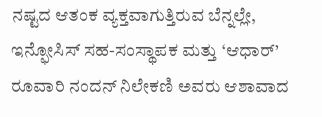ನಷ್ಟದ ಆತಂಕ ವ್ಯಕ್ತವಾಗುತ್ತಿರುವ ಬೆನ್ನಲ್ಲೇ, ಇನ್ಫೋಸಿಸ್ ಸಹ-ಸಂಸ್ಥಾಪಕ ಮತ್ತು ‘ಆಧಾರ್’ ರೂವಾರಿ ನಂದನ್ ನಿಲೇಕಣಿ ಅವರು ಆಶಾವಾದ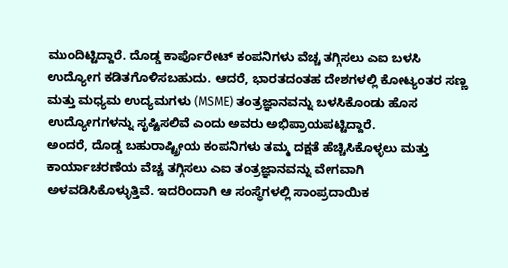ಮುಂದಿಟ್ಟಿದ್ದಾರೆ. ದೊಡ್ಡ ಕಾರ್ಪೊರೇಟ್ ಕಂಪನಿಗಳು ವೆಚ್ಚ ತಗ್ಗಿಸಲು ಎಐ ಬಳಸಿ ಉದ್ಯೋಗ ಕಡಿತಗೊಳಿಸಬಹುದು. ಆದರೆ, ಭಾರತದಂತಹ ದೇಶಗಳಲ್ಲಿ ಕೋಟ್ಯಂತರ ಸಣ್ಣ ಮತ್ತು ಮಧ್ಯಮ ಉದ್ಯಮಗಳು (MSME) ತಂತ್ರಜ್ಞಾನವನ್ನು ಬಳಸಿಕೊಂಡು ಹೊಸ ಉದ್ಯೋಗಗಳನ್ನು ಸೃಷ್ಟಿಸಲಿವೆ ಎಂದು ಅವರು ಅಭಿಪ್ರಾಯಪಟ್ಟಿದ್ದಾರೆ.
ಅಂದರೆ, ದೊಡ್ಡ ಬಹುರಾಷ್ಟ್ರೀಯ ಕಂಪನಿಗಳು ತಮ್ಮ ದಕ್ಷತೆ ಹೆಚ್ಚಿಸಿಕೊಳ್ಳಲು ಮತ್ತು ಕಾರ್ಯಾಚರಣೆಯ ವೆಚ್ಚ ತಗ್ಗಿಸಲು ಎಐ ತಂತ್ರಜ್ಞಾನವನ್ನು ವೇಗವಾಗಿ ಅಳವಡಿಸಿಕೊಳ್ಳುತ್ತಿವೆ. ಇದರಿಂದಾಗಿ ಆ ಸಂಸ್ಥೆಗಳಲ್ಲಿ ಸಾಂಪ್ರದಾಯಿಕ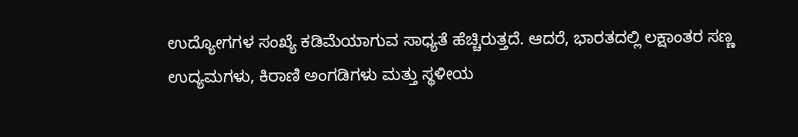ಉದ್ಯೋಗಗಳ ಸಂಖ್ಯೆ ಕಡಿಮೆಯಾಗುವ ಸಾಧ್ಯತೆ ಹೆಚ್ಚಿರುತ್ತದೆ. ಆದರೆ, ಭಾರತದಲ್ಲಿ ಲಕ್ಷಾಂತರ ಸಣ್ಣ ಉದ್ಯಮಗಳು, ಕಿರಾಣಿ ಅಂಗಡಿಗಳು ಮತ್ತು ಸ್ಥಳೀಯ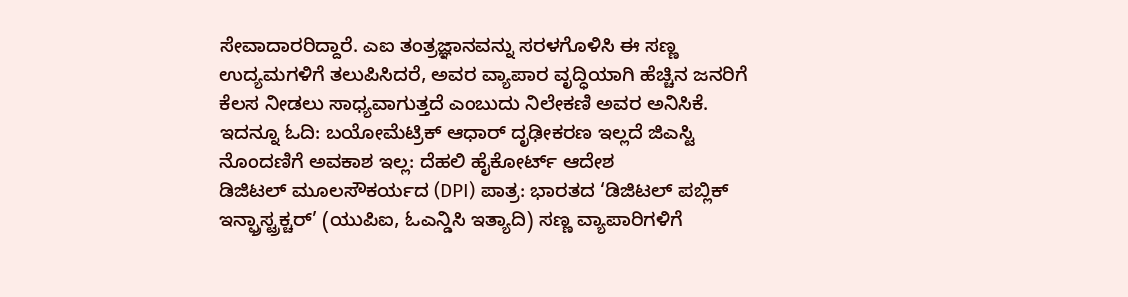ಸೇವಾದಾರರಿದ್ದಾರೆ. ಎಐ ತಂತ್ರಜ್ಞಾನವನ್ನು ಸರಳಗೊಳಿಸಿ ಈ ಸಣ್ಣ ಉದ್ಯಮಗಳಿಗೆ ತಲುಪಿಸಿದರೆ, ಅವರ ವ್ಯಾಪಾರ ವೃದ್ಧಿಯಾಗಿ ಹೆಚ್ಚಿನ ಜನರಿಗೆ ಕೆಲಸ ನೀಡಲು ಸಾಧ್ಯವಾಗುತ್ತದೆ ಎಂಬುದು ನಿಲೇಕಣಿ ಅವರ ಅನಿಸಿಕೆ.
ಇದನ್ನೂ ಓದಿ: ಬಯೋಮೆಟ್ರಿಕ್ ಆಧಾರ್ ದೃಢೀಕರಣ ಇಲ್ಲದೆ ಜಿಎಸ್ಟಿ ನೊಂದಣಿಗೆ ಅವಕಾಶ ಇಲ್ಲ: ದೆಹಲಿ ಹೈಕೋರ್ಟ್ ಆದೇಶ
ಡಿಜಿಟಲ್ ಮೂಲಸೌಕರ್ಯದ (DPI) ಪಾತ್ರ: ಭಾರತದ ‘ಡಿಜಿಟಲ್ ಪಬ್ಲಿಕ್ ಇನ್ಫ್ರಾಸ್ಟ್ರಕ್ಚರ್’ (ಯುಪಿಐ, ಓಎನ್ಡಿಸಿ ಇತ್ಯಾದಿ) ಸಣ್ಣ ವ್ಯಾಪಾರಿಗಳಿಗೆ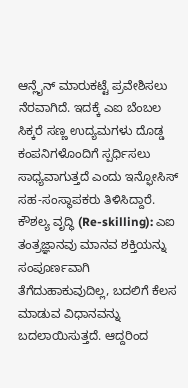ಆನ್ಲೈನ್ ಮಾರುಕಟ್ಟೆ ಪ್ರವೇಶಿಸಲು ನೆರವಾಗಿದೆ. ಇದಕ್ಕೆ ಎಐ ಬೆಂಬಲ ಸಿಕ್ಕರೆ ಸಣ್ಣ ಉದ್ಯಮಗಳು ದೊಡ್ಡ ಕಂಪನಿಗಳೊಂದಿಗೆ ಸ್ಪರ್ಧಿಸಲು ಸಾಧ್ಯವಾಗುತ್ತದೆ ಎಂದು ಇನ್ಫೋಸಿಸ್ ಸಹ-ಸಂಸ್ಥಾಪಕರು ತಿಳಿಸಿದ್ದಾರೆ.
ಕೌಶಲ್ಯ ವೃದ್ಧಿ (Re-skilling): ಎಐ ತಂತ್ರಜ್ಞಾನವು ಮಾನವ ಶಕ್ತಿಯನ್ನು ಸಂಪೂರ್ಣವಾಗಿ ತೆಗೆದುಹಾಕುವುದಿಲ್ಲ, ಬದಲಿಗೆ ಕೆಲಸ ಮಾಡುವ ವಿಧಾನವನ್ನು ಬದಲಾಯಿಸುತ್ತದೆ. ಆದ್ದರಿಂದ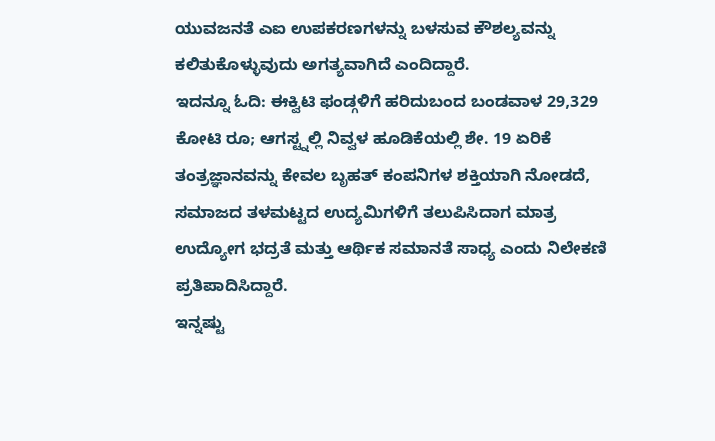ಯುವಜನತೆ ಎಐ ಉಪಕರಣಗಳನ್ನು ಬಳಸುವ ಕೌಶಲ್ಯವನ್ನು ಕಲಿತುಕೊಳ್ಳುವುದು ಅಗತ್ಯವಾಗಿದೆ ಎಂದಿದ್ದಾರೆ.
ಇದನ್ನೂ ಓದಿ: ಈಕ್ವಿಟಿ ಫಂಡ್ಗಳಿಗೆ ಹರಿದುಬಂದ ಬಂಡವಾಳ 29,329 ಕೋಟಿ ರೂ; ಆಗಸ್ಟ್ನಲ್ಲಿ ನಿವ್ವಳ ಹೂಡಿಕೆಯಲ್ಲಿ ಶೇ. 19 ಏರಿಕೆ
ತಂತ್ರಜ್ಞಾನವನ್ನು ಕೇವಲ ಬೃಹತ್ ಕಂಪನಿಗಳ ಶಕ್ತಿಯಾಗಿ ನೋಡದೆ, ಸಮಾಜದ ತಳಮಟ್ಟದ ಉದ್ಯಮಿಗಳಿಗೆ ತಲುಪಿಸಿದಾಗ ಮಾತ್ರ ಉದ್ಯೋಗ ಭದ್ರತೆ ಮತ್ತು ಆರ್ಥಿಕ ಸಮಾನತೆ ಸಾಧ್ಯ ಎಂದು ನಿಲೇಕಣಿ ಪ್ರತಿಪಾದಿಸಿದ್ದಾರೆ.
ಇನ್ನಷ್ಟು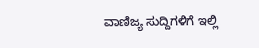ವಾಣಿಜ್ಯ ಸುದ್ದಿಗಳಿಗೆ ಇಲ್ಲಿ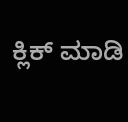ಕ್ಲಿಕ್ ಮಾಡಿ